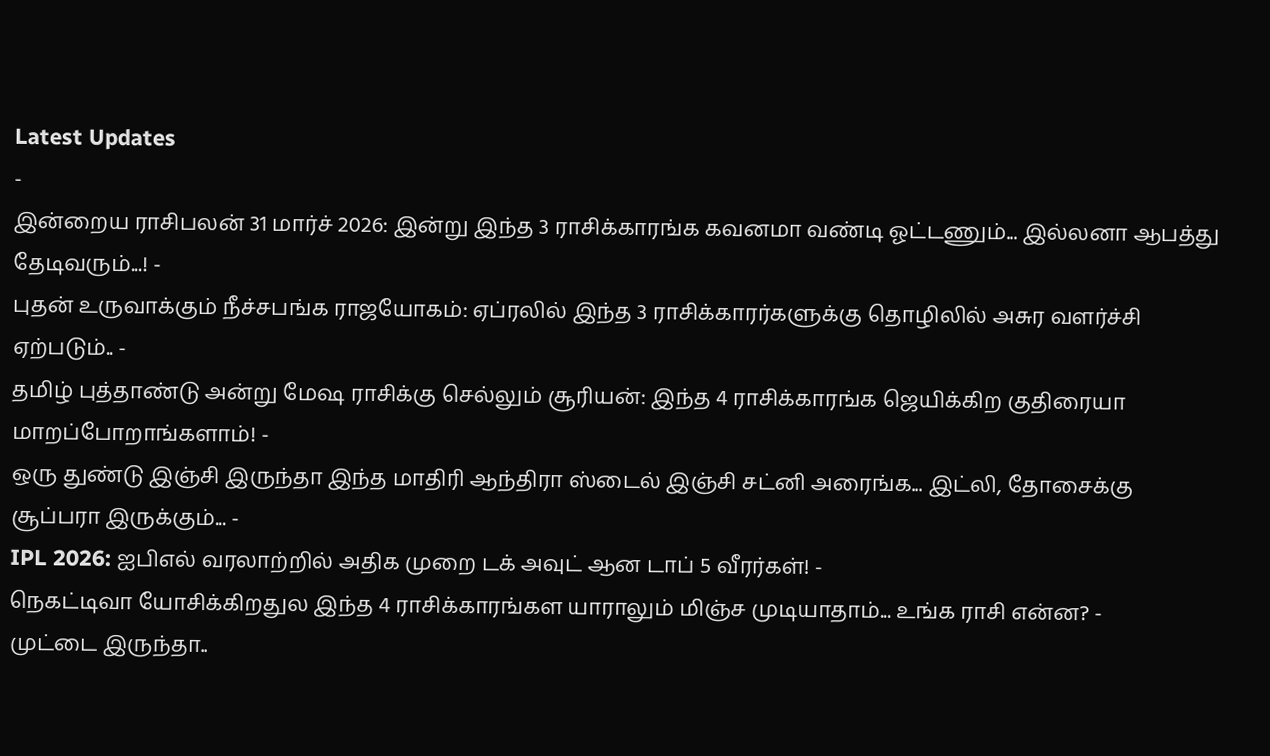Latest Updates
-
இன்றைய ராசிபலன் 31 மார்ச் 2026: இன்று இந்த 3 ராசிக்காரங்க கவனமா வண்டி ஓட்டணும்... இல்லனா ஆபத்து தேடிவரும்...! -
புதன் உருவாக்கும் நீச்சபங்க ராஜயோகம்: ஏப்ரலில் இந்த 3 ராசிக்காரர்களுக்கு தொழிலில் அசுர வளர்ச்சி ஏற்படும்.. -
தமிழ் புத்தாண்டு அன்று மேஷ ராசிக்கு செல்லும் சூரியன்: இந்த 4 ராசிக்காரங்க ஜெயிக்கிற குதிரையா மாறப்போறாங்களாம்! -
ஒரு துண்டு இஞ்சி இருந்தா இந்த மாதிரி ஆந்திரா ஸ்டைல் இஞ்சி சட்னி அரைங்க... இட்லி, தோசைக்கு சூப்பரா இருக்கும்... -
IPL 2026: ஐபிஎல் வரலாற்றில் அதிக முறை டக் அவுட் ஆன டாப் 5 வீரர்கள்! -
நெகட்டிவா யோசிக்கிறதுல இந்த 4 ராசிக்காரங்கள யாராலும் மிஞ்ச முடியாதாம்... உங்க ராசி என்ன? -
முட்டை இருந்தா..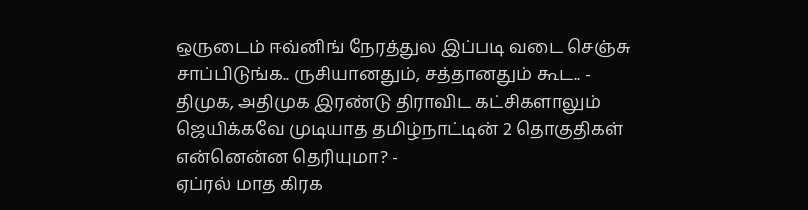ஒருடைம் ஈவ்னிங் நேரத்துல இப்படி வடை செஞ்சு சாப்பிடுங்க.. ருசியானதும், சத்தானதும் கூட.. -
திமுக, அதிமுக இரண்டு திராவிட கட்சிகளாலும் ஜெயிக்கவே முடியாத தமிழ்நாட்டின் 2 தொகுதிகள் என்னென்ன தெரியுமா? -
ஏப்ரல் மாத கிரக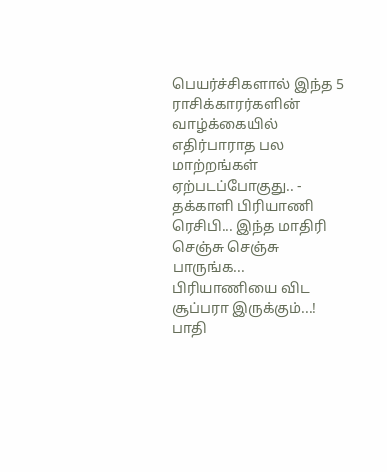பெயர்ச்சிகளால் இந்த 5 ராசிக்காரர்களின் வாழ்க்கையில் எதிர்பாராத பல மாற்றங்கள் ஏற்படப்போகுது.. -
தக்காளி பிரியாணி ரெசிபி... இந்த மாதிரி செஞ்சு செஞ்சு பாருங்க... பிரியாணியை விட சூப்பரா இருக்கும்...!
பாதி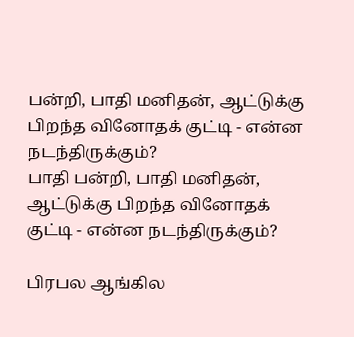பன்றி, பாதி மனிதன், ஆட்டுக்கு பிறந்த வினோதக் குட்டி - என்ன நடந்திருக்கும்?
பாதி பன்றி, பாதி மனிதன், ஆட்டுக்கு பிறந்த வினோதக் குட்டி - என்ன நடந்திருக்கும்?

பிரபல ஆங்கில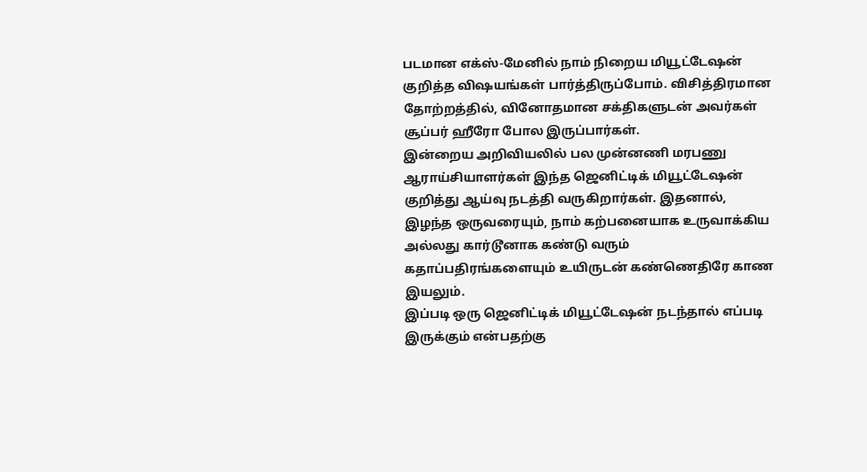படமான எக்ஸ்-மேனில் நாம் நிறைய மியூட்டேஷன் குறித்த விஷயங்கள் பார்த்திருப்போம். விசித்திரமான தோற்றத்தில், வினோதமான சக்திகளுடன் அவர்கள் சூப்பர் ஹீரோ போல இருப்பார்கள்.
இன்றைய அறிவியலில் பல முன்னணி மரபணு ஆராய்சியாளர்கள் இந்த ஜெனிட்டிக் மியூட்டேஷன் குறித்து ஆய்வு நடத்தி வருகிறார்கள். இதனால், இழந்த ஒருவரையும், நாம் கற்பனையாக உருவாக்கிய அல்லது கார்டூனாக கண்டு வரும் கதாப்பதிரங்களையும் உயிருடன் கண்ணெதிரே காண இயலும்.
இப்படி ஒரு ஜெனிட்டிக் மியூட்டேஷன் நடந்தால் எப்படி இருக்கும் என்பதற்கு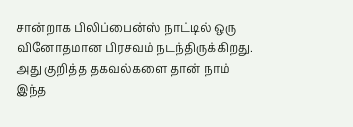சான்றாக பிலிப்பைன்ஸ் நாட்டில் ஒரு வினோதமான பிரசவம் நடந்திருக்கிறது. அது குறித்த தகவல்களை தான் நாம் இந்த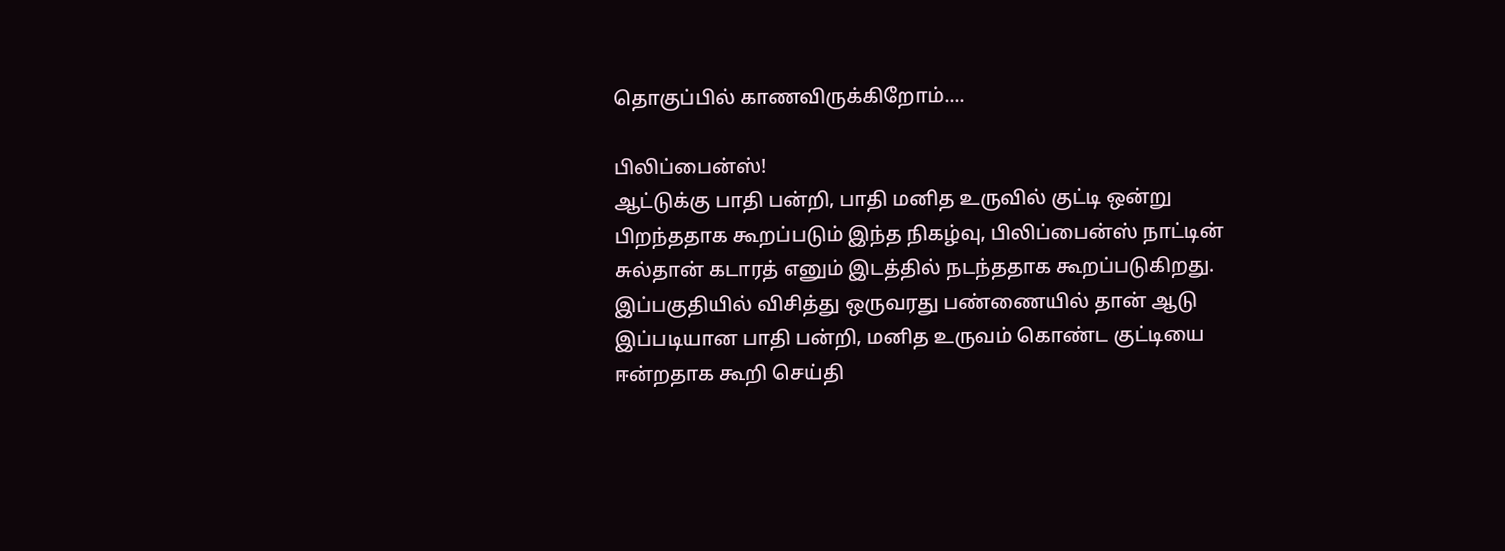தொகுப்பில் காணவிருக்கிறோம்....

பிலிப்பைன்ஸ்!
ஆட்டுக்கு பாதி பன்றி, பாதி மனித உருவில் குட்டி ஒன்று பிறந்ததாக கூறப்படும் இந்த நிகழ்வு, பிலிப்பைன்ஸ் நாட்டின் சுல்தான் கடாரத் எனும் இடத்தில் நடந்ததாக கூறப்படுகிறது. இப்பகுதியில் விசித்து ஒருவரது பண்ணையில் தான் ஆடு இப்படியான பாதி பன்றி, மனித உருவம் கொண்ட குட்டியை ஈன்றதாக கூறி செய்தி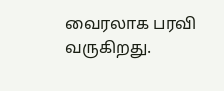வைரலாக பரவி வருகிறது.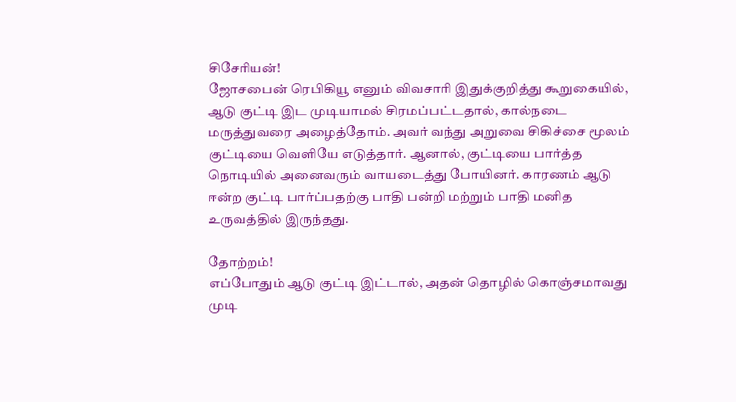சிசேரியன்!
ஜோசபைன் ரெபிகியூ எனும் விவசாரி இதுக்குறித்து கூறுகையில், ஆடு குட்டி இட முடியாமல் சிரமப்பட்டதால், கால்நடை மருத்துவரை அழைத்தோம். அவர் வந்து அறுவை சிகிச்சை மூலம் குட்டியை வெளியே எடுத்தார். ஆனால், குட்டியை பார்த்த நொடியில் அனைவரும் வாயடைத்து போயினர். காரணம் ஆடு ஈன்ற குட்டி பார்ப்பதற்கு பாதி பன்றி மற்றும் பாதி மனித உருவத்தில் இருந்தது.

தோற்றம்!
எப்போதும் ஆடு குட்டி இட்டால், அதன் தொழில் கொஞ்சமாவது முடி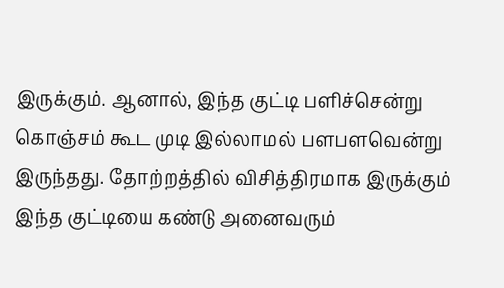இருக்கும். ஆனால், இந்த குட்டி பளிச்சென்று கொஞ்சம் கூட முடி இல்லாமல் பளபளவென்று இருந்தது. தோற்றத்தில் விசித்திரமாக இருக்கும் இந்த குட்டியை கண்டு அனைவரும்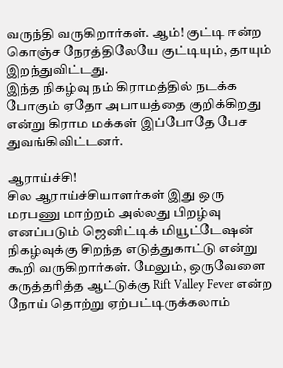வருந்தி வருகிறார்கள். ஆம்! குட்டி ஈன்ற கொஞ்ச நேரத்திலேயே குட்டியும், தாயும் இறந்துவிட்டது.
இந்த நிகழ்வு நம் கிராமத்தில் நடக்க போகும் ஏதோ அபாயத்தை குறிக்கிறது என்று கிராம மக்கள் இப்போதே பேச துவங்கிவிட்டனர்.

ஆராய்ச்சி!
சில ஆராய்ச்சியாளர்கள் இது ஒரு மரபணு மாற்றம் அல்லது பிறழ்வு எனப்படும் ஜெனிட்டிக் மியூட்டேஷன் நிகழ்வுக்கு சிறந்த எடுத்துகாட்டு என்று கூறி வருகிறார்கள். மேலும், ஒருவேளை கருத்தரித்த ஆட்டுக்கு Rift Valley Fever என்ற நோய் தொற்று ஏற்பட்டிருக்கலாம்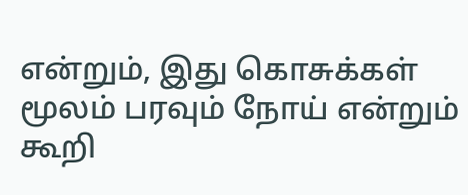என்றும், இது கொசுக்கள் மூலம் பரவும் நோய் என்றும் கூறி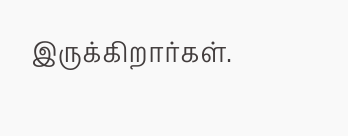இருக்கிறார்கள்.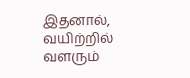இதனால், வயிற்றில் வளரும்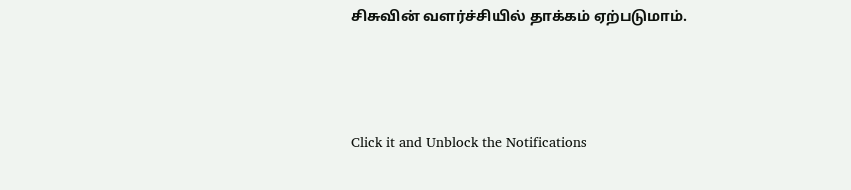சிசுவின் வளர்ச்சியில் தாக்கம் ஏற்படுமாம்.



Click it and Unblock the Notifications